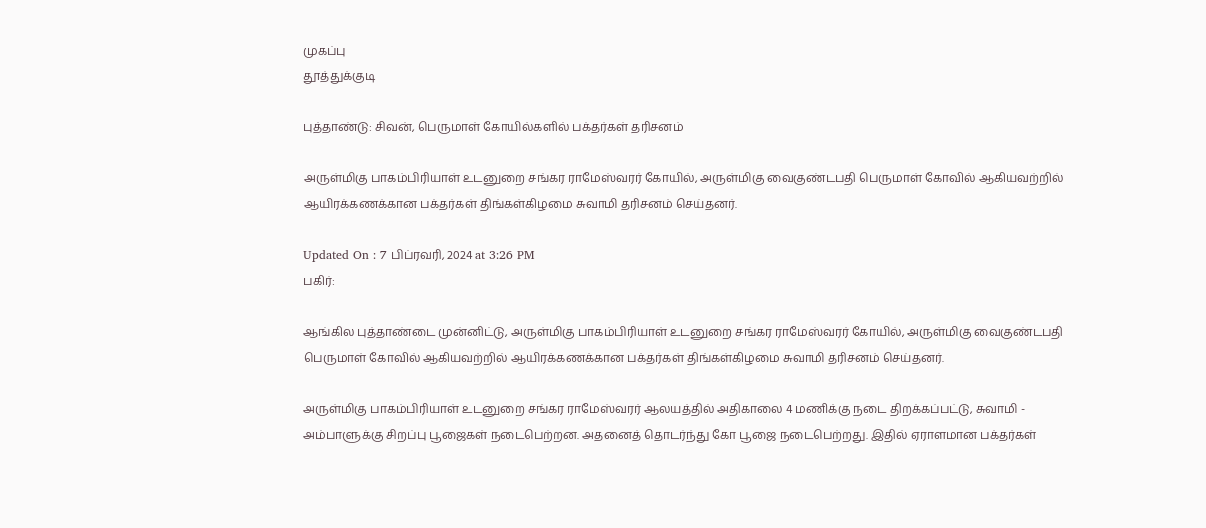முகப்பு
தூத்துக்குடி

புத்தாண்டு: சிவன், பெருமாள் கோயில்களில் பக்தர்கள் தரிசனம்

அருள்மிகு பாகம்பிரியாள் உடனுறை சங்கர ராமேஸ்வரர் கோயில், அருள்மிகு வைகுண்டபதி பெருமாள் கோவில் ஆகியவற்றில் ஆயிரக்கணக்கான பக்தர்கள் திங்கள்கிழமை சுவாமி தரிசனம் செய்தனர்.

Updated On : 7 பிப்ரவரி, 2024 at 3:26 PM
பகிர்:

ஆங்கில புத்தாண்டை முன்னிட்டு, அருள்மிகு பாகம்பிரியாள் உடனுறை சங்கர ராமேஸ்வரர் கோயில், அருள்மிகு வைகுண்டபதி பெருமாள் கோவில் ஆகியவற்றில் ஆயிரக்கணக்கான பக்தர்கள் திங்கள்கிழமை சுவாமி தரிசனம் செய்தனர்.

அருள்மிகு பாகம்பிரியாள் உடனுறை சங்கர ராமேஸ்வரர் ஆலயத்தில் அதிகாலை 4 மணிக்கு நடை திறக்கப்பட்டு, சுவாமி - அம்பாளுக்கு சிறப்பு பூஜைகள் நடைபெற்றன. அதனைத் தொடர்ந்து கோ பூஜை நடைபெற்றது. இதில் ஏராளமான பக்தர்கள்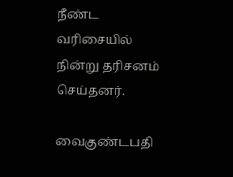நீண்ட வரிசையில் நின்று தரிசனம் செய்தனர்.

வைகுண்டபதி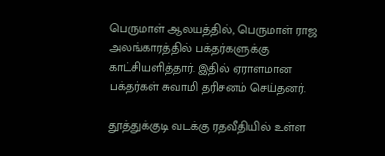பெருமாள் ஆலயத்தில், பெருமாள் ராஜ அலங்காரத்தில் பக்தர்களுக்கு காட்சியளித்தார். இதில் ஏராளமான பக்தர்கள் சுவாமி தரிசனம் செய்தனர்.

தூத்துக்குடி வடக்கு ரதவீதியில் உள்ள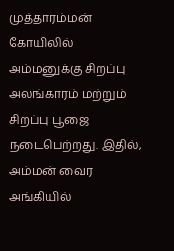முத்தாரம்மன் கோயிலில் அம்மனுக்கு சிறப்பு அலங்காரம் மற்றும் சிறப்பு பூஜை நடைபெற்றது. இதில், அம்மன் வைர அங்கியில்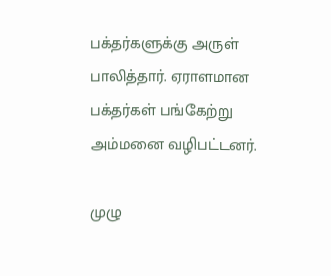பக்தர்களுக்கு அருள் பாலித்தார். ஏராளமான பக்தர்கள் பங்கேற்று அம்மனை வழிபட்டனர்.

முழு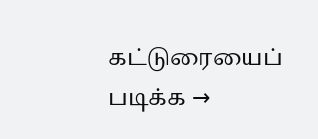கட்டுரையைப் படிக்க →